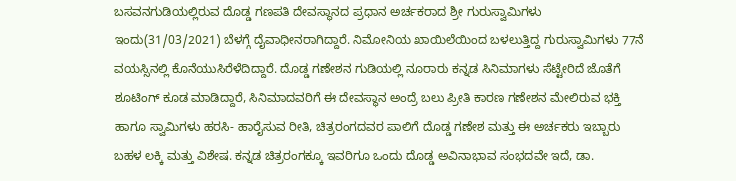ಬಸವನಗುಡಿಯಲ್ಲಿರುವ ದೊಡ್ಡ ಗಣಪತಿ ದೇವಸ್ಥಾನದ ಪ್ರಧಾನ ಅರ್ಚಕರಾದ ಶ್ರೀ ಗುರುಸ್ವಾಮಿಗಳು ಇಂದು(31/03/2021) ಬೆಳಗ್ಗೆ ದೈವಾಧೀನರಾಗಿದ್ದಾರೆ. ನಿಮೋನಿಯ ಖಾಯಿಲೆಯಿಂದ ಬಳಲುತ್ತಿದ್ದ ಗುರುಸ್ವಾಮಿಗಳು 77ನೆ ವಯಸ್ಸಿನಲ್ಲಿ ಕೊನೆಯುಸಿರೆಳೆದಿದ್ದಾರೆ. ದೊಡ್ಡ ಗಣೇಶನ ಗುಡಿಯಲ್ಲಿ ನೂರಾರು ಕನ್ನಡ ಸಿನಿಮಾಗಳು ಸೆಟ್ಟೇರಿದೆ ಜೊತೆಗೆ ಶೂಟಿಂಗ್ ಕೂಡ ಮಾಡಿದ್ದಾರೆ, ಸಿನಿಮಾದವರಿಗೆ ಈ ದೇವಸ್ಥಾನ ಅಂದ್ರೆ ಬಲು ಪ್ರೀತಿ ಕಾರಣ ಗಣೇಶನ ಮೇಲಿರುವ ಭಕ್ತಿ ಹಾಗೂ ಸ್ವಾಮಿಗಳು ಹರಸಿ- ಹಾರೈಸುವ ರೀತಿ, ಚಿತ್ರರಂಗದವರ ಪಾಲಿಗೆ ದೊಡ್ಡ ಗಣೇಶ ಮತ್ತು ಈ ಅರ್ಚಕರು ಇಬ್ಬಾರು ಬಹಳ ಲಕ್ಕಿ ಮತ್ತು ವಿಶೇಷ. ಕನ್ನಡ ಚಿತ್ರರಂಗಕ್ಕೂ ಇವರಿಗೂ ಒಂದು ದೊಡ್ಡ ಅವಿನಾಭಾವ ಸಂಭದವೇ ಇದೆ, ಡಾ.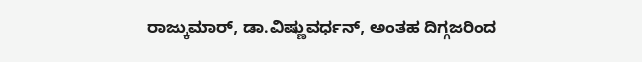ರಾಜ್ಕುಮಾರ್, ಡಾ.ವಿಷ್ಣುವರ್ಧನ್, ಅಂತಹ ದಿಗ್ಗಜರಿಂದ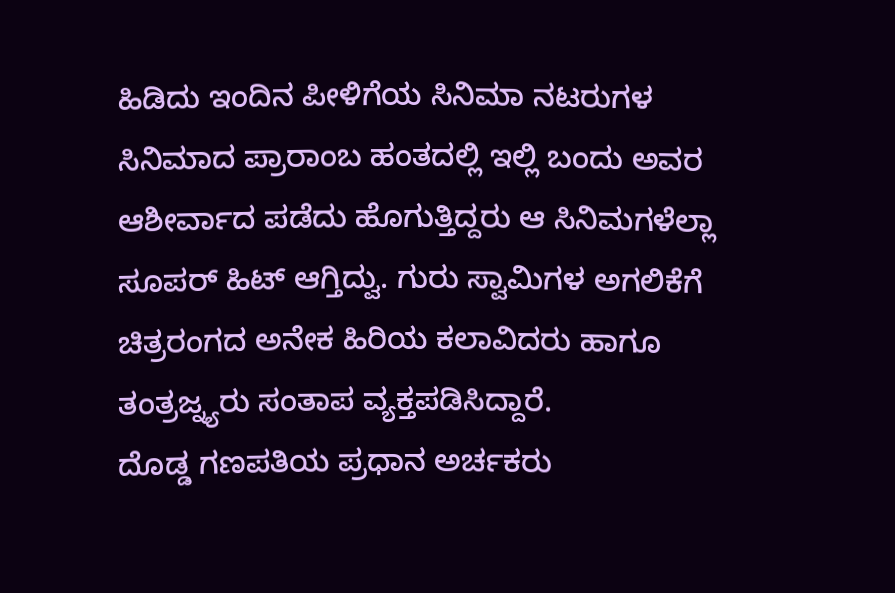ಹಿಡಿದು ಇಂದಿನ ಪೀಳಿಗೆಯ ಸಿನಿಮಾ ನಟರುಗಳ ಸಿನಿಮಾದ ಪ್ರಾರಾಂಬ ಹಂತದಲ್ಲಿ ಇಲ್ಲಿ ಬಂದು ಅವರ ಆಶೀರ್ವಾದ ಪಡೆದು ಹೊಗುತ್ತಿದ್ದರು ಆ ಸಿನಿಮಗಳೆಲ್ಲಾ ಸೂಪರ್ ಹಿಟ್ ಆಗ್ತಿದ್ವು. ಗುರು ಸ್ವಾಮಿಗಳ ಅಗಲಿಕೆಗೆ ಚಿತ್ರರಂಗದ ಅನೇಕ ಹಿರಿಯ ಕಲಾವಿದರು ಹಾಗೂ ತಂತ್ರಜ್ನ್ಯರು ಸಂತಾಪ ವ್ಯಕ್ತಪಡಿಸಿದ್ದಾರೆ.
ದೊಡ್ಡ ಗಣಪತಿಯ ಪ್ರಧಾನ ಅರ್ಚಕರು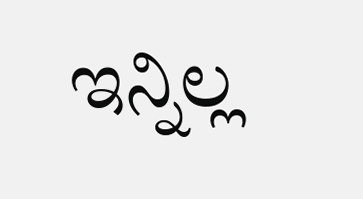ಇನ್ನಿಲ್ಲ